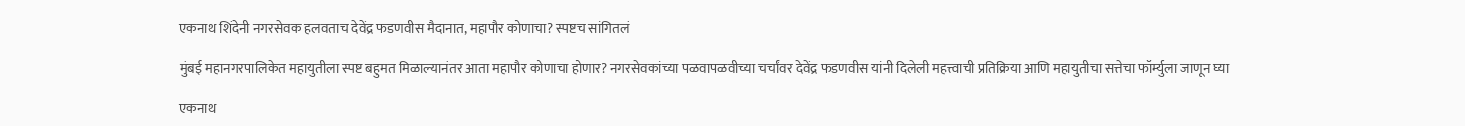एकनाथ शिंदेनी नगरसेवक हलवताच देवेंद्र फडणवीस मैदानात, महापौर कोणाचा? स्पष्टच सांगितलं

मुंबई महानगरपालिकेत महायुतीला स्पष्ट बहुमत मिळाल्यानंतर आता महापौर कोणाचा होणार? नगरसेवकांच्या पळवापळवीच्या चर्चांवर देवेंद्र फडणवीस यांनी दिलेली महत्त्वाची प्रतिक्रिया आणि महायुतीचा सत्तेचा फॉर्म्युला जाणून घ्या

एकनाथ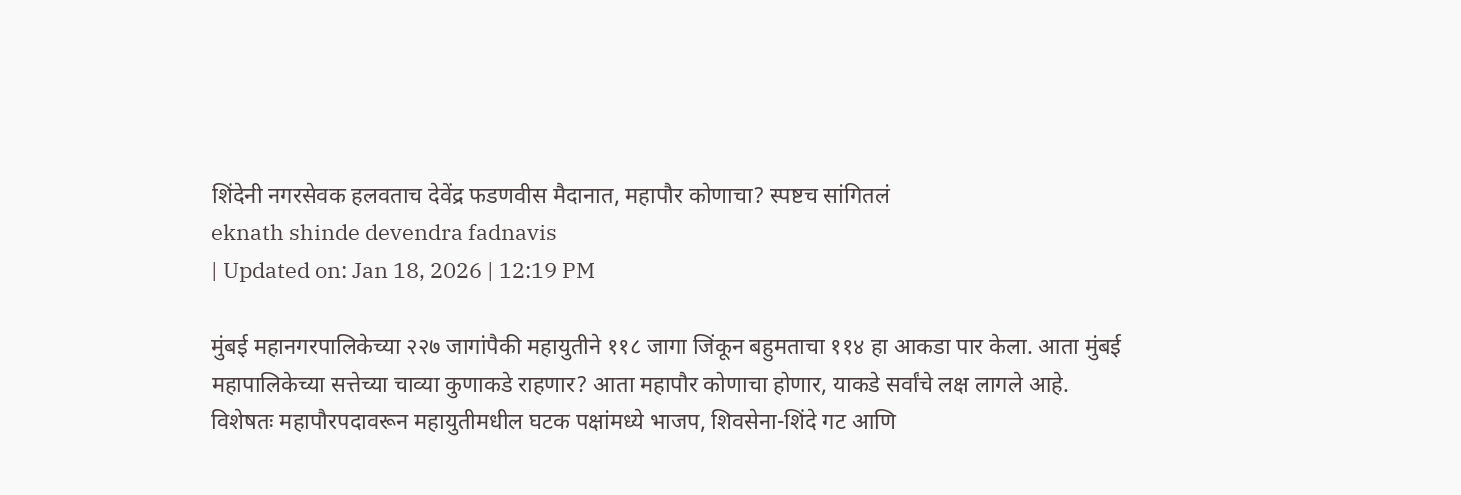शिंदेनी नगरसेवक हलवताच देवेंद्र फडणवीस मैदानात, महापौर कोणाचा? स्पष्टच सांगितलं
eknath shinde devendra fadnavis
| Updated on: Jan 18, 2026 | 12:19 PM

मुंबई महानगरपालिकेच्या २२७ जागांपैकी महायुतीने ११८ जागा जिंकून बहुमताचा ११४ हा आकडा पार केला. आता मुंबई महापालिकेच्या सत्तेच्या चाव्या कुणाकडे राहणार? आता महापौर कोणाचा होणार, याकडे सर्वांचे लक्ष लागले आहे. विशेषतः महापौरपदावरून महायुतीमधील घटक पक्षांमध्ये भाजप, शिवसेना-शिंदे गट आणि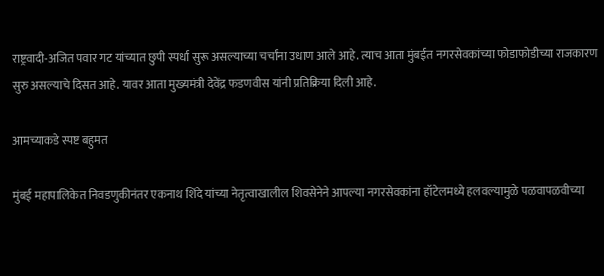राष्ट्रवादी-अजित पवार गट यांच्यात छुपी स्पर्धा सुरू असल्याच्या चर्चांना उधाण आले आहे. त्याच आता मुंबईत नगरसेवकांच्या फोडाफोडीच्या राजकारण सुरु असल्याचे दिसत आहे. यावर आता मुख्यमंत्री देवेंद्र फडणवीस यांनी प्रतिक्रिया दिली आहे.

आमच्याकडे स्पष्ट बहुमत

मुंबई महापालिकेत निवडणुकीनंतर एकनाथ शिंदे यांच्या नेतृत्वाखालील शिवसेनेने आपल्या नगरसेवकांना हॉटेलमध्ये हलवल्यामुळे पळवापळवीच्या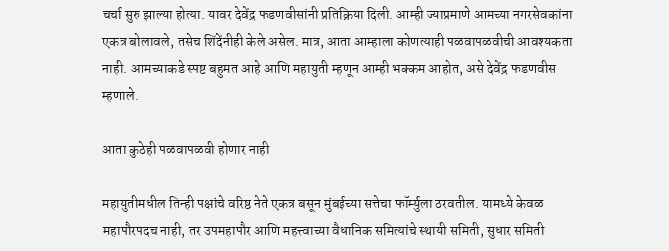चर्चा सुरु झाल्या होत्या. यावर देवेंद्र फडणवीसांनी प्रतिक्रिया दिली. आम्ही ज्याप्रमाणे आमच्या नगरसेवकांना एकत्र बोलावले, तसेच शिंदेंनीही केले असेल. मात्र, आता आम्हाला कोणत्याही पळवापळवीची आवश्यकता नाही. आमच्याकडे स्पष्ट बहुमत आहे आणि महायुती म्हणून आम्ही भक्कम आहोत, असे देवेंद्र फडणवीस म्हणाले.

आता कुठेही पळवापळवी होणार नाही

महायुतीमधील तिन्ही पक्षांचे वरिष्ठ नेते एकत्र बसून मुंबईच्या सत्तेचा फॉर्म्युला ठरवतील. यामध्ये केवळ महापौरपदच नाही, तर उपमहापौर आणि महत्त्वाच्या वैधानिक समित्यांचे स्थायी समिती, सुधार समिती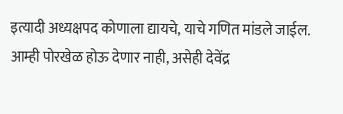इत्यादी अध्यक्षपद कोणाला द्यायचे, याचे गणित मांडले जाईल. आम्ही पोरखेळ होऊ देणार नाही, असेही देवेंद्र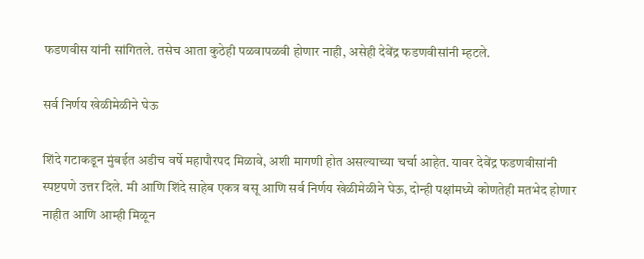फडणवीस यांनी सांगितले. तसेच आता कुठेही पळवापळवी होणार नाही, असेही देवेंद्र फडणवीसांनी म्हटले.

सर्व निर्णय खेळीमेळीने घेऊ

शिंदे गटाकडून मुंबईत अडीच वर्षे महापौरपद मिळावे, अशी मागणी होत असल्याच्या चर्चा आहेत. यावर देवेंद्र फडणवीसांनी स्पष्टपणे उत्तर दिले. मी आणि शिंदे साहेब एकत्र बसू आणि सर्व निर्णय खेळीमेळीने घेऊ, दोन्ही पक्षांमध्ये कोणतेही मतभेद होणार नाहीत आणि आम्ही मिळून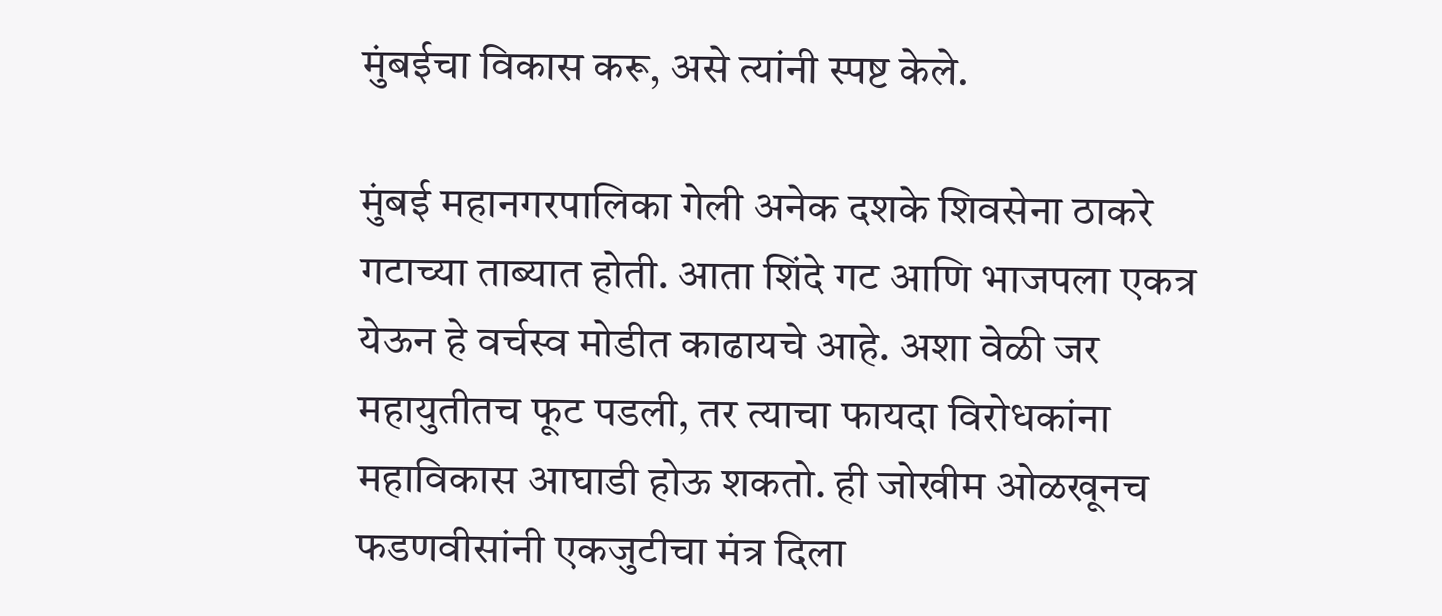मुंबईचा विकास करू, असे त्यांनी स्पष्ट केले.

मुंबई महानगरपालिका गेली अनेक दशके शिवसेना ठाकरे गटाच्या ताब्यात होती. आता शिंदे गट आणि भाजपला एकत्र येऊन हे वर्चस्व मोडीत काढायचे आहे. अशा वेळी जर महायुतीतच फूट पडली, तर त्याचा फायदा विरोधकांना महाविकास आघाडी होऊ शकतो. ही जोखीम ओळखूनच फडणवीसांनी एकजुटीचा मंत्र दिला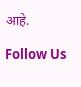आहे.

Follow Us